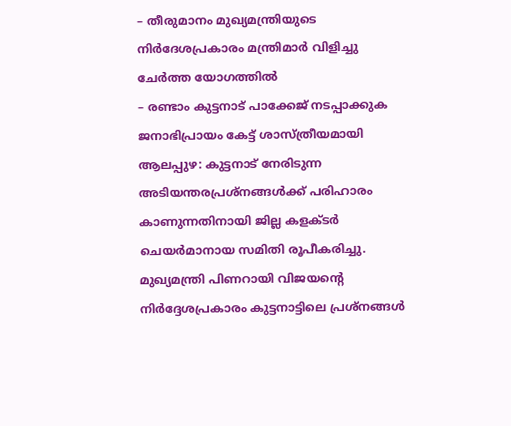– തീരുമാനം മുഖ്യമന്ത്രിയുടെ നിർദേശപ്രകാരം മന്ത്രിമാർ വിളിച്ചു ചേർത്ത യോഗത്തിൽ
– രണ്ടാം കുട്ടനാട് പാക്കേജ് നടപ്പാക്കുക ജനാഭിപ്രായം കേട്ട് ശാസ്ത്രീയമായി
ആലപ്പുഴ: കുട്ടനാട് നേരിടുന്ന അടിയന്തരപ്രശ്നങ്ങൾക്ക് പരിഹാരം കാണുന്നതിനായി ജില്ല കളക്ടർ ചെയർമാനായ സമിതി രൂപീകരിച്ചു. മുഖ്യമന്ത്രി പിണറായി വിജയന്റെ നിർദ്ദേശപ്രകാരം കുട്ടനാട്ടിലെ പ്രശ്നങ്ങൾ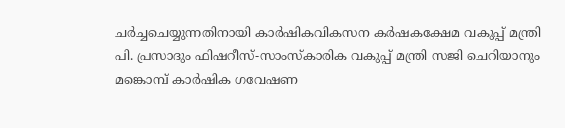ചർച്ചചെയ്യുന്നതിനായി കാർഷികവികസന കർഷകക്ഷേമ വകുപ്പ് മന്ത്രി പി. പ്രസാദും ഫിഷറീസ്-സാംസ്കാരിക വകുപ്പ് മന്ത്രി സജി ചെറിയാനും മങ്കൊമ്പ് കാർഷിക ഗവേഷണ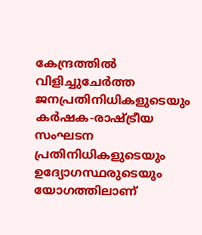കേന്ദ്രത്തിൽ വിളിച്ചുചേർത്ത ജനപ്രതിനിധികളുടെയും കർഷക-രാഷ്ട്രീയ സംഘടന പ്രതിനിധികളുടെയും ഉദ്യോഗസ്ഥരുടെയും യോഗത്തിലാണ്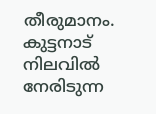തീരുമാനം.
കുട്ടനാട് നിലവിൽ നേരിടുന്ന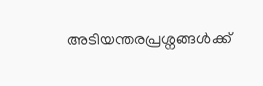അടിയന്തരപ്രശ്നങ്ങൾക്ക്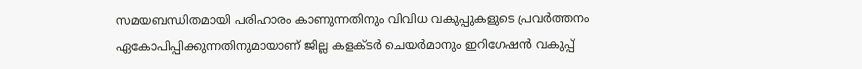സമയബന്ധിതമായി പരിഹാരം കാണുന്നതിനും വിവിധ വകുപ്പുകളുടെ പ്രവർത്തനം ഏകോപിപ്പിക്കുന്നതിനുമായാണ് ജില്ല കളക്ടർ ചെയർമാനും ഇറിഗേഷൻ വകുപ്പ്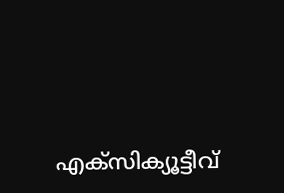എക്സിക്യൂട്ടീവ്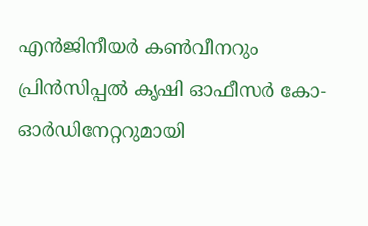എൻജിനീയർ കൺവീനറും പ്രിൻസിപ്പൽ കൃഷി ഓഫീസർ കോ-ഓർഡിനേറ്ററുമായി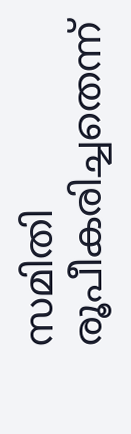സമിതി രൂപീകരിച്ചതെന്ന്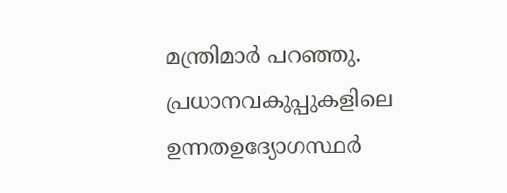മന്ത്രിമാർ പറഞ്ഞു. പ്രധാനവകുപ്പുകളിലെ ഉന്നതഉദ്യോഗസ്ഥർ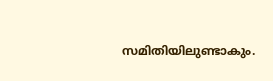സമിതിയിലുണ്ടാകും.